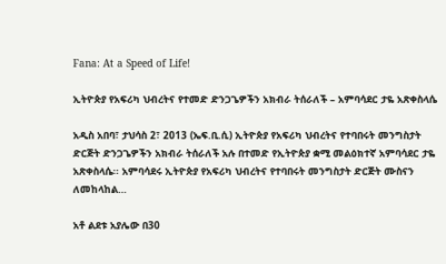Fana: At a Speed of Life!

ኢትዮጵያ የአፍሪካ ህብረትና የተመድ ድንጋጌዎችን አክብራ ትሰራለች – አምባሳደር ታዬ አጽቀስላሴ

አዲስ አበባ፣ ታህሳስ 2፣ 2013 (ኤፍ.ቢ.ሲ) ኢትዮጵያ የአፍሪካ ህብረትና የተባበሩት መንግስታት ድርጅት ድንጋጌዎችን አክብራ ትሰራለች አሉ በተመድ የኢትዮጵያ ቋሚ መልዕክተኛ አምባሳደር ታዬ አጽቀስላሴ፡፡ አምባሳደሩ ኢትዮጵያ የአፍሪካ ህብረትና የተባበሩት መንግስታት ድርጅት ሙስናን ለመከላከል…

አቶ ልደቱ አያሌው በ30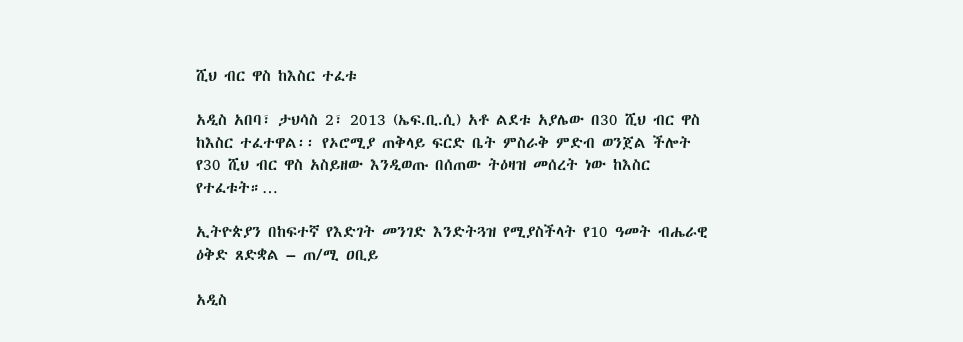ሺህ ብር ዋስ ከእስር ተፈቱ

አዲስ አበባ፣ ታህሳስ 2፣ 2013 (ኤፍ.ቢ.ሲ) አቶ ልደቱ አያሌው በ30 ሺህ ብር ዋስ ከእስር ተፈተዋል፡፡ የኦሮሚያ ጠቅላይ ፍርድ ቤት ምስራቅ ምድብ ወንጀል ችሎት የ30 ሺህ ብር ዋስ አስይዘው እንዲወጡ በሰጠው ትዕዛዝ መሰረት ነው ከእስር የተፈቱት።…

ኢትዮጵያን በከፍተኛ የእድገት መንገድ እንድትጓዝ የሚያስችላት የ10 ዓመት ብሔራዊ ዕቅድ ጸድቋል – ጠ/ሚ ዐቢይ

አዲስ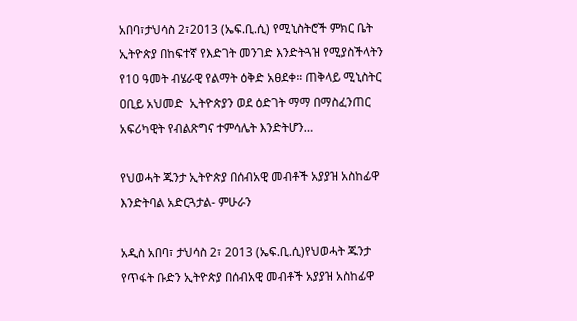አበባ፣ታህሳስ 2፣2013 (ኤፍ.ቢ.ሲ) የሚኒስትሮች ምክር ቤት ኢትዮጵያ በከፍተኛ የእድገት መንገድ እንድትጓዝ የሚያስችላትን የ10 ዓመት ብሄራዊ የልማት ዕቅድ አፀደቀ። ጠቅላይ ሚኒስትር ዐቢይ አህመድ  ኢትዮጵያን ወደ ዕድገት ማማ በማስፈንጠር አፍሪካዊት የብልጽግና ተምሳሌት እንድትሆን…

የህወሓት ጁንታ ኢትዮጵያ በሰብአዊ መብቶች አያያዝ አስከፊዋ እንድትባል አድርጓታል- ምሁራን

አዲስ አበባ፣ ታህሳስ 2፣ 2013 (ኤፍ.ቢ.ሲ)የህወሓት ጁንታ የጥፋት ቡድን ኢትዮጵያ በሰብአዊ መብቶች አያያዝ አስከፊዋ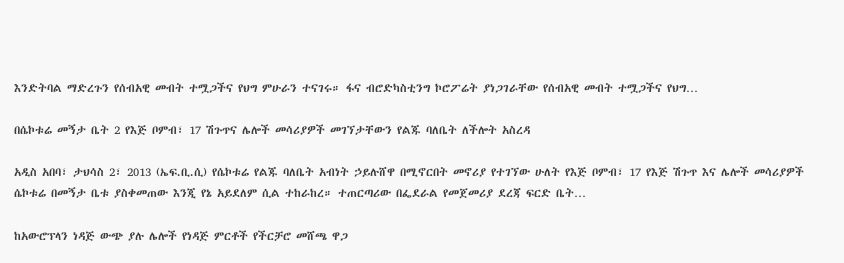እንድትባል ማድረጉን የሰብአዊ መብት ተሟጋችና የህግ ምሁራን ተናገሩ። ፋና ብሮድካስቲንግ ኮሮፖሬት ያነጋገራቸው የሰብአዊ መብት ተሟጋችና የህግ…

በሴኮቱሬ መኝታ ቤት 2 የእጅ ቦምብ፣ 17 ሽጉጥና ሌሎች መሳሪያዎች መገኘታቸውን የልጁ ባለቤት ለችሎት አስረዳ

አዲስ አበባ፣ ታህሳስ 2፣ 2013 (ኤፍ.ቢ.ሲ) የሴኮቱሬ የልጁ ባለቤት አብነት ኃይሉሸዋ በሚኖርበት መኖሪያ የተገኘው ሁለት የእጅ ቦምብ፣ 17 የእጅ ሽጉጥ እና ሌሎች መሳሪያዎች ሴኮቱሬ በመኝታ ቤቱ ያስቀመጠው እንጂ የኔ አይደለም ሲል ተከራከረ። ተጠርጣሪው በፌደራል የመጀመሪያ ደረጃ ፍርድ ቤት…

ከአውሮፕላን ነዳጅ ውጭ ያሉ ሌሎች የነዳጅ ምርቶች የችርቻሮ መሸጫ ዋጋ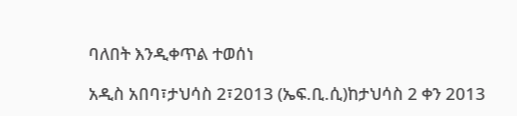ባለበት እንዲቀጥል ተወሰነ

አዲስ አበባ፣ታህሳስ 2፣2013 (ኤፍ.ቢ.ሲ)ከታህሳስ 2 ቀን 2013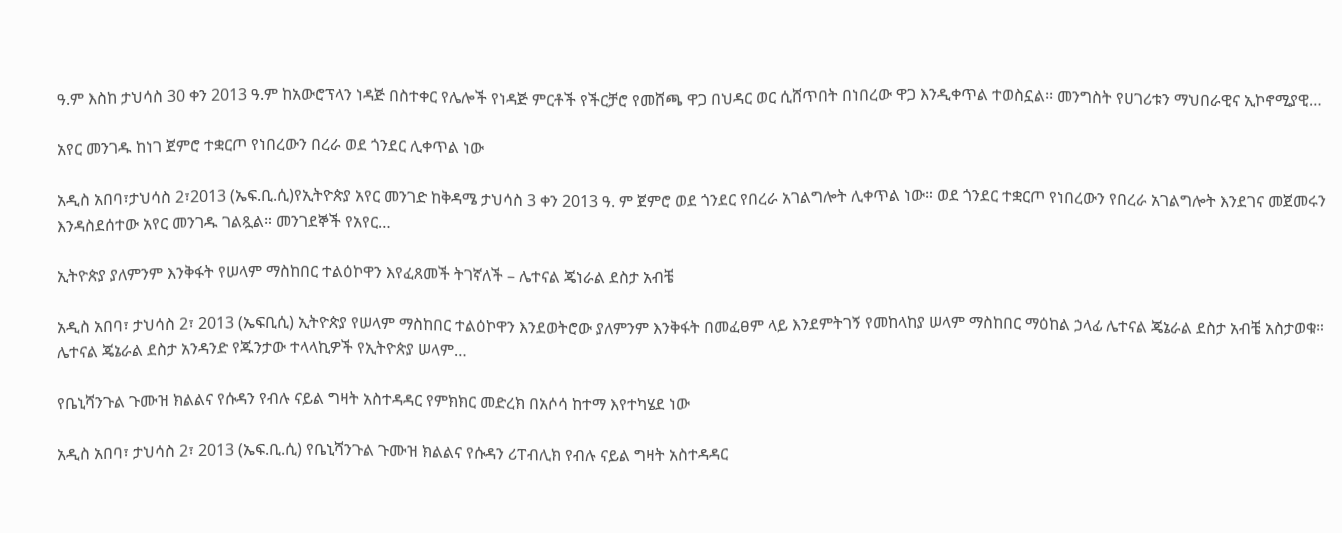ዓ.ም እስከ ታህሳስ 30 ቀን 2013 ዓ.ም ከአውሮፕላን ነዳጅ በስተቀር የሌሎች የነዳጅ ምርቶች የችርቻሮ የመሸጫ ዋጋ በህዳር ወር ሲሸጥበት በነበረው ዋጋ እንዲቀጥል ተወስኗል፡፡ መንግስት የሀገሪቱን ማህበራዊና ኢኮኖሚያዊ…

አየር መንገዱ ከነገ ጀምሮ ተቋርጦ የነበረውን በረራ ወደ ጎንደር ሊቀጥል ነው

አዲስ አበባ፣ታህሳስ 2፣2013 (ኤፍ.ቢ.ሲ)የኢትዮጵያ አየር መንገድ ከቅዳሜ ታህሳስ 3 ቀን 2013 ዓ. ም ጀምሮ ወደ ጎንደር የበረራ አገልግሎት ሊቀጥል ነው። ወደ ጎንደር ተቋርጦ የነበረውን የበረራ አገልግሎት እንደገና መጀመሩን እንዳስደሰተው አየር መንገዱ ገልጿል። መንገደኞች የአየር…

ኢትዮጵያ ያለምንም እንቅፋት የሠላም ማስከበር ተልዕኮዋን እየፈጸመች ትገኛለች – ሌተናል ጄነራል ደስታ አብቼ

አዲስ አበባ፣ ታህሳስ 2፣ 2013 (ኤፍቢሲ) ኢትዮጵያ የሠላም ማስከበር ተልዕኮዋን እንደወትሮው ያለምንም እንቅፋት በመፈፀም ላይ እንደምትገኝ የመከላከያ ሠላም ማስከበር ማዕከል ኃላፊ ሌተናል ጄኔራል ደስታ አብቼ አስታወቁ። ሌተናል ጄኔራል ደስታ አንዳንድ የጁንታው ተላላኪዎች የኢትዮጵያ ሠላም…

የቤኒሻንጉል ጉሙዝ ክልልና የሱዳን የብሉ ናይል ግዛት አስተዳዳር የምክክር መድረክ በአሶሳ ከተማ እየተካሄደ ነው

አዲስ አበባ፣ ታህሳስ 2፣ 2013 (ኤፍ.ቢ.ሲ) የቤኒሻንጉል ጉሙዝ ክልልና የሱዳን ሪፐብሊክ የብሉ ናይል ግዛት አስተዳዳር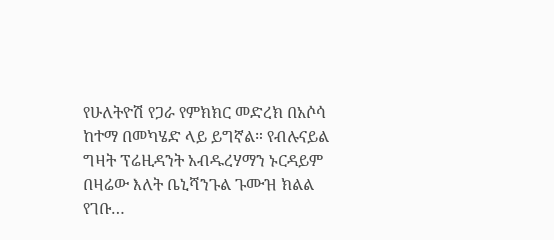የሁለትዮሽ የጋራ የምክክር መድረክ በአሶሳ ከተማ በመካሄድ ላይ ይግኛል። የብሉናይል ግዛት ፕሬዚዳንት አብዱረሃማን ኑርዳይም በዛሬው እለት ቤኒሻንጉል ጉሙዝ ክልል የገቡ…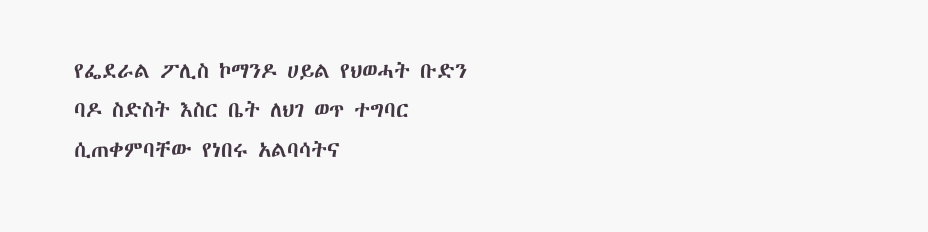የፌደራል ፖሊስ ኮማንዶ ሀይል የህወሓት ቡድን ባዶ ስድስት እስር ቤት ለህገ ወጥ ተግባር ሲጠቀምባቸው የነበሩ አልባሳትና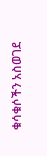ቁሳቁሶችን አስወገደ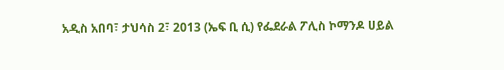አዲስ አበባ፣ ታህሳስ 2፣ 2013 (ኤፍ ቢ ሲ) የፌደራል ፖሊስ ኮማንዶ ሀይል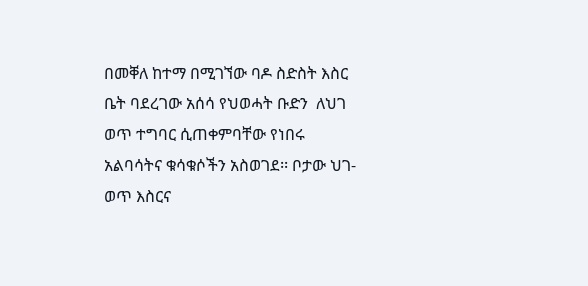በመቐለ ከተማ በሚገኘው ባዶ ስድስት እስር ቤት ባደረገው አሰሳ የህወሓት ቡድን  ለህገ ወጥ ተግባር ሲጠቀምባቸው የነበሩ አልባሳትና ቁሳቁሶችን አስወገደ፡፡ ቦታው ህገ- ወጥ እስርና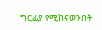ግርፊያ የሚከናወንበት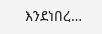እንደነበረ…